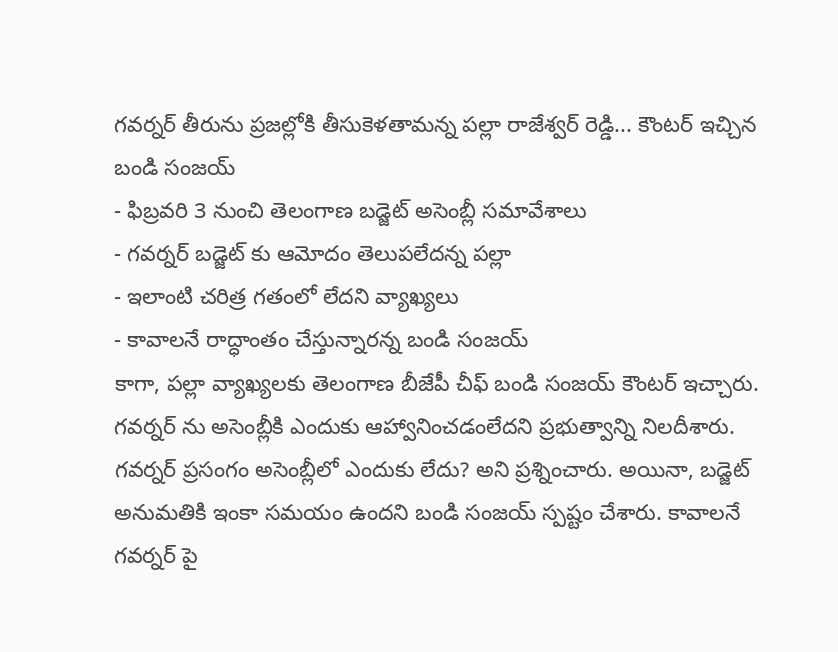గవర్నర్ తీరును ప్రజల్లోకి తీసుకెళతామన్న పల్లా రాజేశ్వర్ రెడ్డి... కౌంటర్ ఇచ్చిన బండి సంజయ్
- ఫిబ్రవరి 3 నుంచి తెలంగాణ బడ్జెట్ అసెంబ్లీ సమావేశాలు
- గవర్నర్ బడ్జెట్ కు ఆమోదం తెలుపలేదన్న పల్లా
- ఇలాంటి చరిత్ర గతంలో లేదని వ్యాఖ్యలు
- కావాలనే రాద్ధాంతం చేస్తున్నారన్న బండి సంజయ్
కాగా, పల్లా వ్యాఖ్యలకు తెలంగాణ బీజేపీ చీఫ్ బండి సంజయ్ కౌంటర్ ఇచ్చారు. గవర్నర్ ను అసెంబ్లీకి ఎందుకు ఆహ్వానించడంలేదని ప్రభుత్వాన్ని నిలదీశారు. గవర్నర్ ప్రసంగం అసెంబ్లీలో ఎందుకు లేదు? అని ప్రశ్నించారు. అయినా, బడ్జెట్ అనుమతికి ఇంకా సమయం ఉందని బండి సంజయ్ స్పష్టం చేశారు. కావాలనే గవర్నర్ పై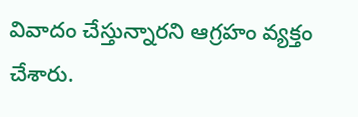వివాదం చేస్తున్నారని ఆగ్రహం వ్యక్తం చేశారు.